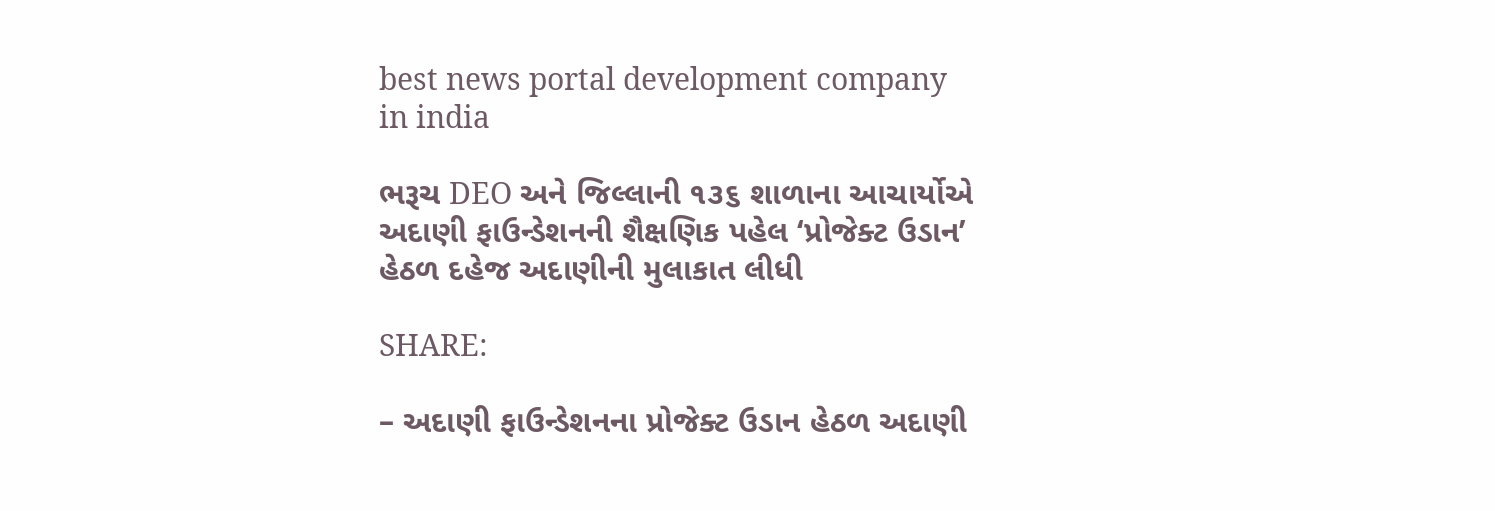best news portal development company in india

ભરૂચ DEO અને જિલ્લાની ૧૩૬ શાળાના આચાર્યોએ અદાણી ફાઉન્ડેશનની શૈક્ષણિક પહેલ ‘પ્રોજેક્ટ ઉડાન’ હેઠળ દહેજ અદાણીની મુલાકાત લીધી

SHARE:

– અદાણી ફાઉન્ડેશનના પ્રોજેક્ટ ઉડાન હેઠળ અદાણી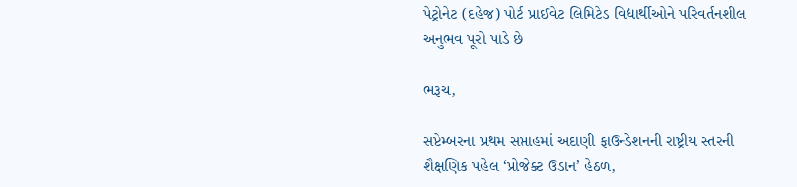પેટ્રોનેટ (દહેજ) પોર્ટ પ્રાઈવેટ લિમિટેડ વિદ્યાર્થીઓને પરિવર્તનશીલ અનુભવ પૂરો પાડે છે

ભરૂચ,

સપ્ટેમ્બરના પ્રથમ સપ્તાહમાં અદાણી ફાઉન્ડેશનની રાષ્ટ્રીય સ્તરની શૈક્ષણિક પહેલ ‘પ્રોજેક્ટ ઉડાન’ હેઠળ,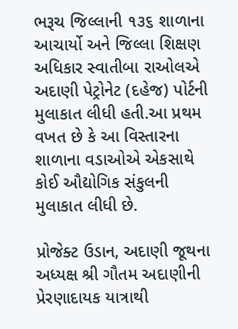ભરૂચ જિલ્લાની ૧૩૬ શાળાના આચાર્યો અને જિલ્લા શિક્ષણ અધિકાર સ્વાતીબા રાઓલએ અદાણી પેટ્રોનેટ (દહેજ) પોર્ટની મુલાકાત લીધી હતી.આ પ્રથમ વખત છે કે આ વિસ્તારના શાળાના વડાઓએ એકસાથે કોઈ ઔદ્યોગિક સંકુલની મુલાકાત લીધી છે.

પ્રોજેક્ટ ઉડાન, અદાણી જૂથના અધ્યક્ષ શ્રી ગૌતમ અદાણીની પ્રેરણાદાયક યાત્રાથી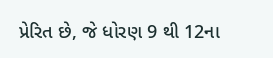પ્રેરિત છે, જે ધોરણ 9 થી 12ના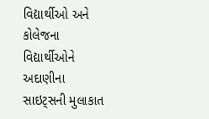વિદ્યાર્થીઓ અને કોલેજના વિદ્યાર્થીઓને અદાણીના સાઇટ્સની મુલાકાત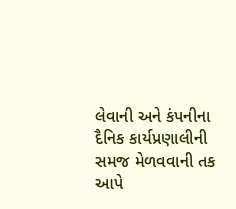લેવાની અને કંપનીના દૈનિક કાર્યપ્રણાલીની સમજ મેળવવાની તક આપે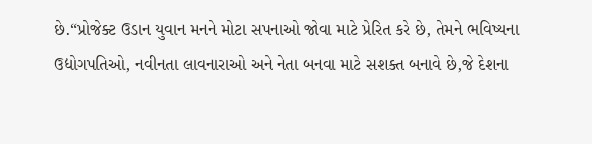છે.“પ્રોજેક્ટ ઉડાન યુવાન મનને મોટા સપનાઓ જોવા માટે પ્રેરિત કરે છે, તેમને ભવિષ્યના ઉદ્યોગપતિઓ, નવીનતા લાવનારાઓ અને નેતા બનવા માટે સશક્ત બનાવે છે,જે દેશના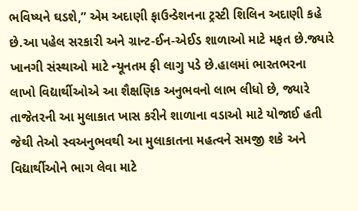ભવિષ્યને ઘડશે,” એમ અદાણી ફાઉન્ડેશનના ટ્રસ્ટી શિલિન અદાણી કહે છે.આ પહેલ સરકારી અને ગ્રાન્ટ-ઈન-એઈડ શાળાઓ માટે મફત છે.જ્યારે ખાનગી સંસ્થાઓ માટે ન્યૂનતમ ફી લાગુ પડે છે.હાલમાં ભારતભરના લાખો વિદ્યાર્થીઓએ આ શૈક્ષણિક અનુભવનો લાભ લીધો છે, જ્યારે તાજેતરની આ મુલાકાત ખાસ કરીને શાળાના વડાઓ માટે યોજાઈ હતી જેથી તેઓ સ્વઅનુભવથી આ મુલાકાતના મહત્વને સમજી શકે અને વિદ્યાર્થીઓને ભાગ લેવા માટે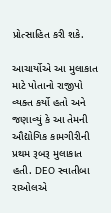પ્રોત્સાહિત કરી શકે.

આચાર્યોએ આ મુલાકાત માટે પોતાનો રાજીપો વ્યક્ત કર્યો હતો અને જણાવ્યું કે આ તેમની ઔદ્યોગિક કામગીરીની પ્રથમ રૂબરૂ મુલાકાત હતી. DEO સ્વાતીબા રાઓલએ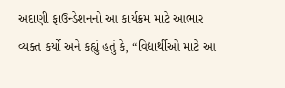અદાણી ફાઉન્ડેશનનો આ કાર્યક્રમ માટે આભાર વ્યક્ત કર્યો અને કહ્યું હતું કે, “વિદ્યાર્થીઓ માટે આ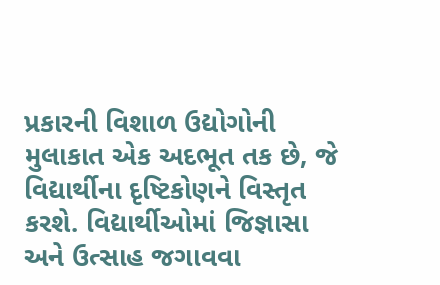પ્રકારની વિશાળ ઉદ્યોગોની મુલાકાત એક અદભૂત તક છે, જે વિદ્યાર્થીના દૃષ્ટિકોણને વિસ્તૃત કરશે. વિદ્યાર્થીઓમાં જિજ્ઞાસા અને ઉત્સાહ જગાવવા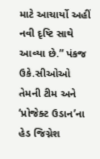માટે આચાર્યો અહીં નવી દૃષ્ટિ સાથે આવ્યા છે.” પંકજ ઉકે.સીઓઓ તેમની ટીમ અને ‘પ્રોજેક્ટ ઉડાન’ના હેડ જિગ્નેશ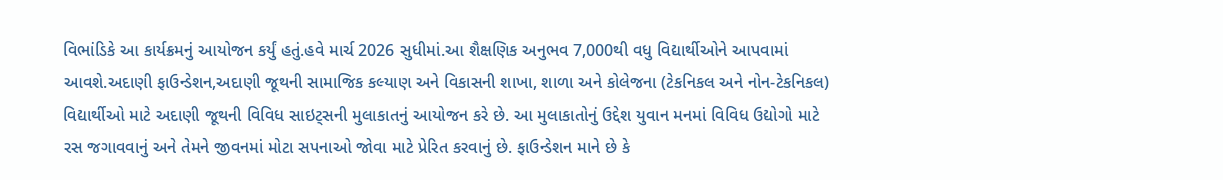વિભાંડિકે આ કાર્યક્રમનું આયોજન કર્યું હતું.હવે માર્ચ 2026 સુધીમાં.આ શૈક્ષણિક અનુભવ 7,000થી વધુ વિદ્યાર્થીઓને આપવામાં આવશે.અદાણી ફાઉન્ડેશન,અદાણી જૂથની સામાજિક કલ્યાણ અને વિકાસની શાખા, શાળા અને કોલેજના (ટેકનિકલ અને નોન-ટેકનિકલ) વિદ્યાર્થીઓ માટે અદાણી જૂથની વિવિધ સાઇટ્સની મુલાકાતનું આયોજન કરે છે. આ મુલાકાતોનું ઉદ્દેશ યુવાન મનમાં વિવિધ ઉદ્યોગો માટે રસ જગાવવાનું અને તેમને જીવનમાં મોટા સપનાઓ જોવા માટે પ્રેરિત કરવાનું છે. ફાઉન્ડેશન માને છે કે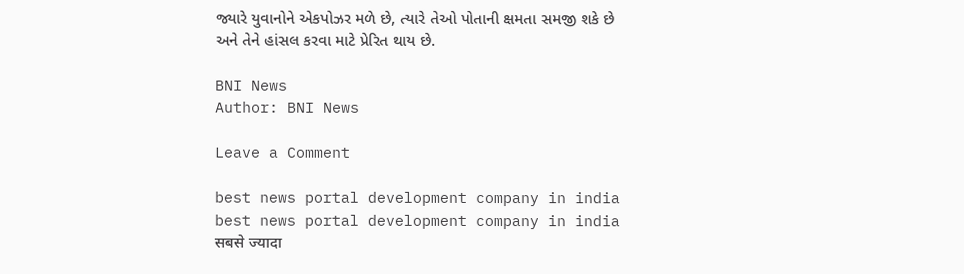જ્યારે યુવાનોને એકપોઝર મળે છે, ત્યારે તેઓ પોતાની ક્ષમતા સમજી શકે છે અને તેને હાંસલ કરવા માટે પ્રેરિત થાય છે.

BNI News
Author: BNI News

Leave a Comment

best news portal development company in india
best news portal development company in india
सबसे ज्यादा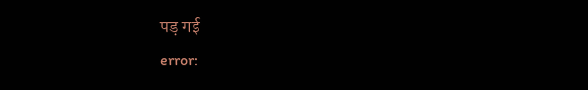पड़ गई
error: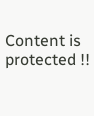Content is protected !!